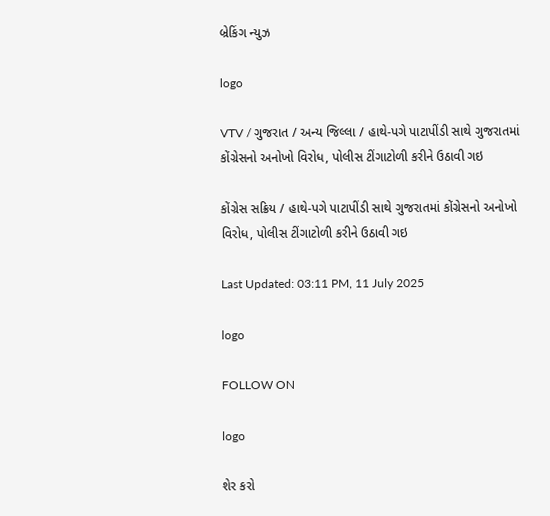બ્રેકિંગ ન્યુઝ

logo

VTV / ગુજરાત / અન્ય જિલ્લા / હાથે-પગે પાટાપીંડી સાથે ગુજરાતમાં કોંગ્રેસનો અનોખો વિરોધ, પોલીસ ટીંગાટોળી કરીને ઉઠાવી ગઇ

કોંગ્રેસ સક્રિય / હાથે-પગે પાટાપીંડી સાથે ગુજરાતમાં કોંગ્રેસનો અનોખો વિરોધ, પોલીસ ટીંગાટોળી કરીને ઉઠાવી ગઇ

Last Updated: 03:11 PM, 11 July 2025

logo

FOLLOW ON

logo

શેર કરો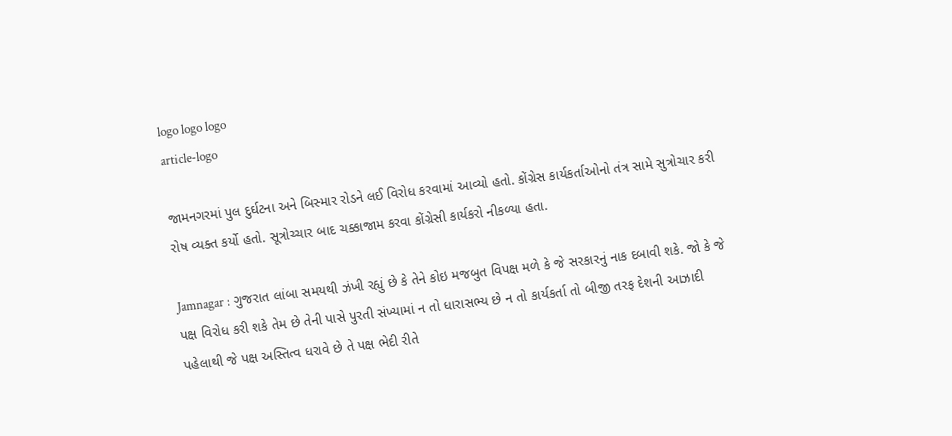logo logo logo
article-logo

જામનગરમાં પુલ દુર્ઘટના અને બિસ્માર રોડને લઈ વિરોધ કરવામાં આવ્યો હતો. કોંગ્રેસ કાર્યકર્તાઓનો તંત્ર સામે સુત્રોચાર કરી રોષ વ્યક્ત કર્યો હતો. સૂત્રોચ્ચાર બાદ ચક્કાજામ કરવા કોંગ્રેસી કાર્યકરો નીકળ્યા હતા.

Jamnagar : ગુજરાત લાંબા સમયથી ઝંખી રહ્યું છે કે તેને કોઇ મજબુત વિપક્ષ મળે કે જે સરકારનું નાક દબાવી શકે. જો કે જે પક્ષ વિરોધ કરી શકે તેમ છે તેની પાસે પુરતી સંખ્યામાં ન તો ધારાસભ્ય છે ન તો કાર્યકર્તા તો બીજી તરફ દેશની આઝાદી પહેલાથી જે પક્ષ અસ્તિત્વ ધરાવે છે તે પક્ષ ભેદી રીતે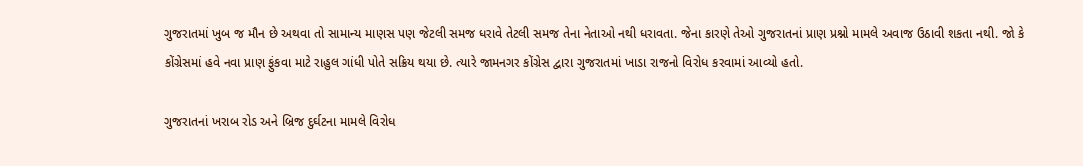ગુજરાતમાં ખુબ જ મૌન છે અથવા તો સામાન્ય માણસ પણ જેટલી સમજ ધરાવે તેટલી સમજ તેના નેતાઓ નથી ધરાવતા. જેના કારણે તેઓ ગુજરાતનાં પ્રાણ પ્રશ્નો મામલે અવાજ ઉઠાવી શકતા નથી. જો કે કોંગ્રેસમાં હવે નવા પ્રાણ ફુંકવા માટે રાહુલ ગાંધી પોતે સક્રિય થયા છે. ત્યારે જામનગર કોંગ્રેસ દ્વારા ગુજરાતમાં ખાડા રાજનો વિરોધ કરવામાં આવ્યો હતો.

ગુજરાતનાં ખરાબ રોડ અને બ્રિજ દુર્ઘટના મામલે વિરોધ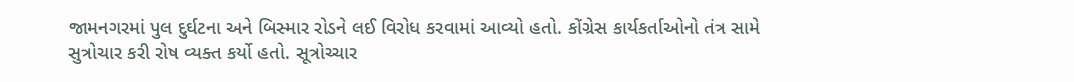જામનગરમાં પુલ દુર્ઘટના અને બિસ્માર રોડને લઈ વિરોધ કરવામાં આવ્યો હતો. કોંગ્રેસ કાર્યકર્તાઓનો તંત્ર સામે સુત્રોચાર કરી રોષ વ્યક્ત કર્યો હતો. સૂત્રોચ્ચાર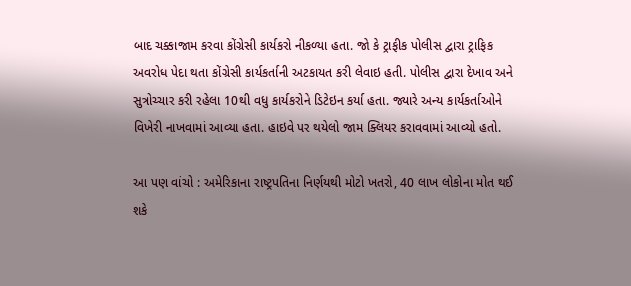બાદ ચક્કાજામ કરવા કોંગ્રેસી કાર્યકરો નીકળ્યા હતા. જો કે ટ્રાફીક પોલીસ દ્વારા ટ્રાફિક અવરોધ પેદા થતા કોંગ્રેસી કાર્યકર્તાની અટકાયત કરી લેવાઇ હતી. પોલીસ દ્વારા દેખાવ અને સુત્રોચ્ચાર કરી રહેલા 10થી વધુ કાર્યકરોને ડિટેઇન કર્યા હતા. જ્યારે અન્ય કાર્યકર્તાઓને વિખેરી નાખવામાં આવ્યા હતા. હાઇવે પર થયેલો જામ ક્લિયર કરાવવામાં આવ્યો હતો.

આ પણ વાંચો : અમેરિકાના રાષ્ટ્રપતિના નિર્ણયથી મોટો ખતરો, 40 લાખ લોકોના મોત થઈ શકે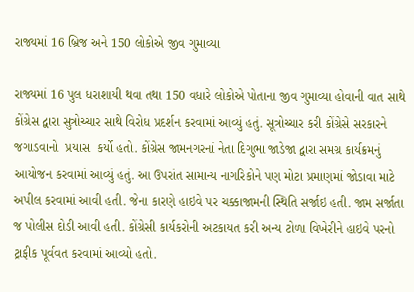રાજ્યમાં 16 બ્રિજ અને 150 લોકોએ જીવ ગુમાવ્યા

રાજ્યમાં 16 પુલ ધરાશાયી થવા તથા 150 વધારે લોકોએ પોતાના જીવ ગુમાવ્યા હોવાની વાત સાથે કોંગ્રેસ દ્વારા સુત્રોચ્ચાર સાથે વિરોધ પ્રદર્શન કરવામાં આવ્યું હતું. સૂત્રોચ્ચાર કરી કોંગ્રેસે સરકારને જગાડવાનો  પ્રયાસ  કર્યો હતો. કોંગ્રેસ જામનગરનાં નેતા દિગુભા જાડેજા દ્વારા સમગ્ર કાર્યક્રમનું આયોજન કરવામાં આવ્યું હતું. આ ઉપરાંત સામાન્ય નાગરિકોને પણ મોટા પ્રમાણમાં જોડાવા માટે અપીલ કરવામાં આવી હતી. જેના કારણે હાઇવે પર ચક્કાજામની સ્થિતિ સર્જાઇ હતી. જામ સર્જાતા જ પોલીસ દોડી આવી હતી. કોંગ્રેસી કાર્યકરોની અટકાયત કરી અન્ય ટોળા વિખેરીને હાઇવે પરનો ટ્રાફીક પૂર્વવત કરવામાં આવ્યો હતો.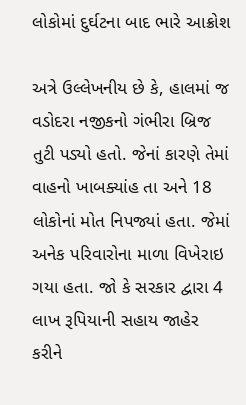લોકોમાં દુર્ઘટના બાદ ભારે આક્રોશ

અત્રે ઉલ્લેખનીય છે કે, હાલમાં જ વડોદરા નજીકનો ગંભીરા બ્રિજ તુટી પડ્યો હતો. જેનાં કારણે તેમાં વાહનો ખાબક્યાંહ તા અને 18 લોકોનાં મોત નિપજ્યાં હતા. જેમાં અનેક પરિવારોના માળા વિખેરાઇ ગયા હતા. જો કે સરકાર દ્વારા 4 લાખ રૂપિયાની સહાય જાહેર કરીને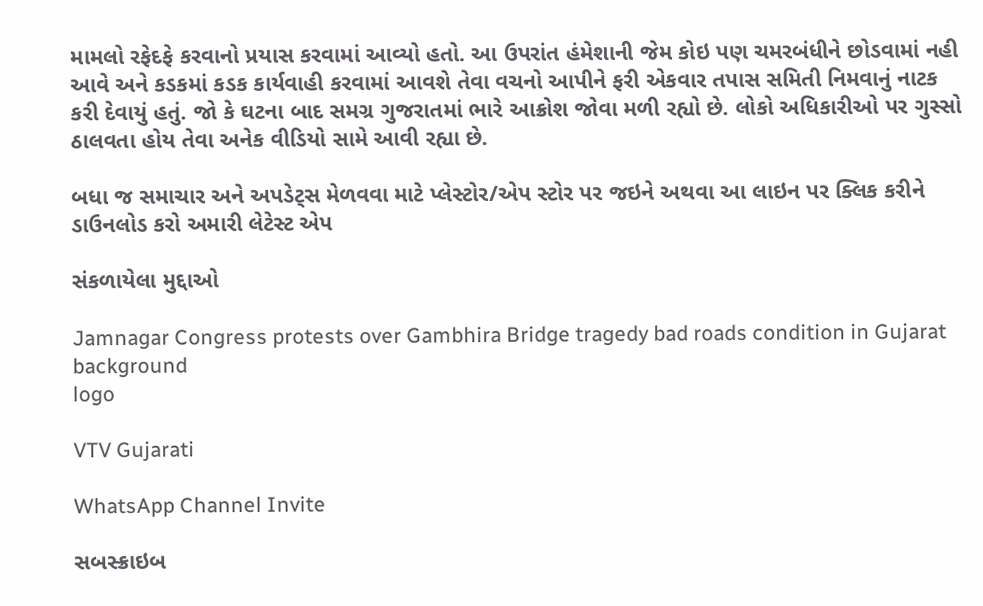મામલો રફેદફે કરવાનો પ્રયાસ કરવામાં આવ્યો હતો. આ ઉપરાંત હંમેશાની જેમ કોઇ પણ ચમરબંધીને છોડવામાં નહી આવે અને કડકમાં કડક કાર્યવાહી કરવામાં આવશે તેવા વચનો આપીને ફરી એકવાર તપાસ સમિતી નિમવાનું નાટક કરી દેવાયું હતું. જો કે ઘટના બાદ સમગ્ર ગુજરાતમાં ભારે આક્રોશ જોવા મળી રહ્યો છે. લોકો અધિકારીઓ પર ગુસ્સો ઠાલવતા હોય તેવા અનેક વીડિયો સામે આવી રહ્યા છે.

બધા જ સમાચાર અને અપડેટ્સ મેળવવા માટે પ્લેસ્ટોર/એપ સ્ટોર પર જઇને અથવા આ લાઇન પર ક્લિક કરીને ડાઉનલોડ કરો અમારી લેટેસ્ટ એપ

સંકળાયેલા મુદ્દાઓ

Jamnagar Congress protests over Gambhira Bridge tragedy bad roads condition in Gujarat
background
logo

VTV Gujarati

WhatsApp Channel Invite

સબસ્ક્રાઇબ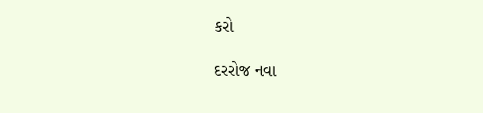કરો

દરરોજ નવા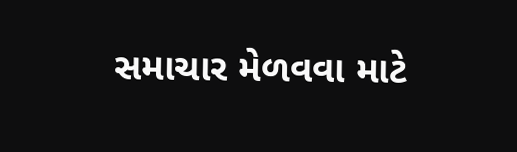સમાચાર મેળવવા માટે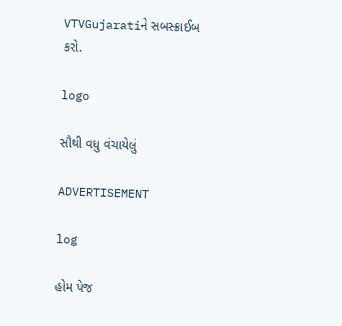VTVGujaratiને સબસ્ક્રાઈબ કરો.

logo

સૌથી વધુ વંચાયેલું

ADVERTISEMENT

log

હોમ પેજ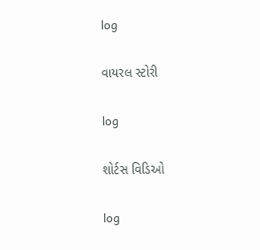log

વાયરલ સ્ટોરી

log

શોર્ટસ વિડિઓ

log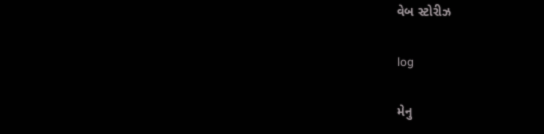વેબ સ્ટોરીઝ

log

મેનુ